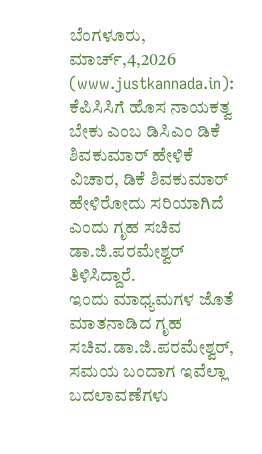ಬೆಂಗಳೂರು, ಮಾರ್ಚ್,4,2026 (www.justkannada.in): ಕೆಪಿಸಿಸಿಗೆ ಹೊಸ ನಾಯಕತ್ವ ಬೇಕು ಎಂಬ ಡಿಸಿಎಂ ಡಿಕೆ ಶಿವಕುಮಾರ್ ಹೇಳಿಕೆ ವಿಚಾರ, ಡಿಕೆ ಶಿವಕುಮಾರ್ ಹೇಳಿರೋದು ಸರಿಯಾಗಿದೆ ಎಂದು ಗೃಹ ಸಚಿವ ಡಾ.ಜಿ.ಪರಮೇಶ್ವರ್ ತಿಳಿಸಿದ್ದಾರೆ.
ಇಂದು ಮಾಧ್ಯಮಗಳ ಜೊತೆ ಮಾತನಾಡಿದ ಗೃಹ ಸಚಿವ.ಡಾ.ಜಿ.ಪರಮೇಶ್ವರ್, ಸಮಯ ಬಂದಾಗ ಇವೆಲ್ಲಾ ಬದಲಾವಣೆಗಳು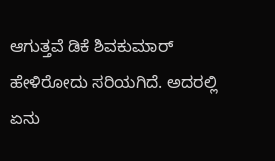ಆಗುತ್ತವೆ ಡಿಕೆ ಶಿವಕುಮಾರ್ ಹೇಳಿರೋದು ಸರಿಯಗಿದೆ. ಅದರಲ್ಲಿ ಏನು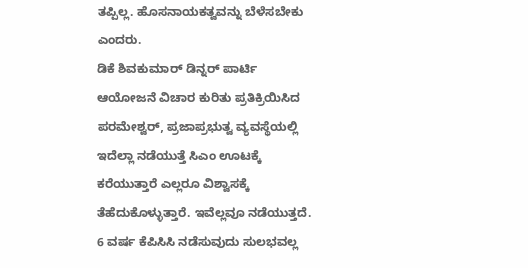ತಪ್ಪಿಲ್ಲ. ಹೊಸನಾಯಕತ್ವವನ್ನು ಬೆಳೆಸಬೇಕು ಎಂದರು.
ಡಿಕೆ ಶಿವಕುಮಾರ್ ಡಿನ್ನರ್ ಪಾರ್ಟಿ ಆಯೋಜನೆ ವಿಚಾರ ಕುರಿತು ಪ್ರತಿಕ್ರಿಯಿಸಿದ ಪರಮೇಶ್ವರ್, ಪ್ರಜಾಪ್ರಭುತ್ವ ವ್ಯವಸ್ಥೆಯಲ್ಲಿ ಇದೆಲ್ಲಾ ನಡೆಯುತ್ತೆ ಸಿಎಂ ಊಟಕ್ಕೆ ಕರೆಯುತ್ತಾರೆ ಎಲ್ಲರೂ ವಿಶ್ವಾಸಕ್ಕೆ ತೆಹೆದುಕೊಳ್ಳುತ್ತಾರೆ. ಇವೆಲ್ಲವೂ ನಡೆಯುತ್ತದೆ. 6 ವರ್ಷ ಕೆಪಿಸಿಸಿ ನಡೆಸುವುದು ಸುಲಭವಲ್ಲ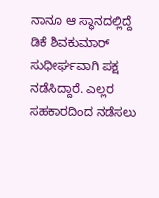ನಾನೂ ಆ ಸ್ಥಾನದಲ್ಲಿದ್ದೆ ಡಿಕೆ ಶಿವಕುಮಾರ್ ಸುಧೀರ್ಘವಾಗಿ ಪಕ್ಷ ನಡೆಸಿದ್ದಾರೆ. ಎಲ್ಲರ ಸಹಕಾರದಿಂದ ನಡೆಸಲು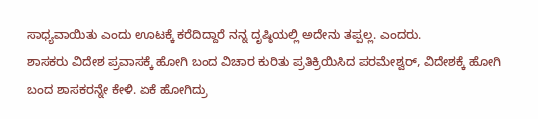ಸಾಧ್ಯವಾಯಿತು ಎಂದು ಊಟಕ್ಕೆ ಕರೆದಿದ್ದಾರೆ ನನ್ನ ದೃಷ್ಠಿಯಲ್ಲಿ ಅದೇನು ತಪ್ಪಲ್ಲ. ಎಂದರು.
ಶಾಸಕರು ವಿದೇಶ ಪ್ರವಾಸಕ್ಕೆ ಹೋಗಿ ಬಂದ ವಿಚಾರ ಕುರಿತು ಪ್ರತಿಕ್ರಿಯಿಸಿದ ಪರಮೇಶ್ವರ್, ವಿದೇಶಕ್ಕೆ ಹೋಗಿ ಬಂದ ಶಾಸಕರನ್ನೇ ಕೇಳಿ. ಏಕೆ ಹೋಗಿದ್ರು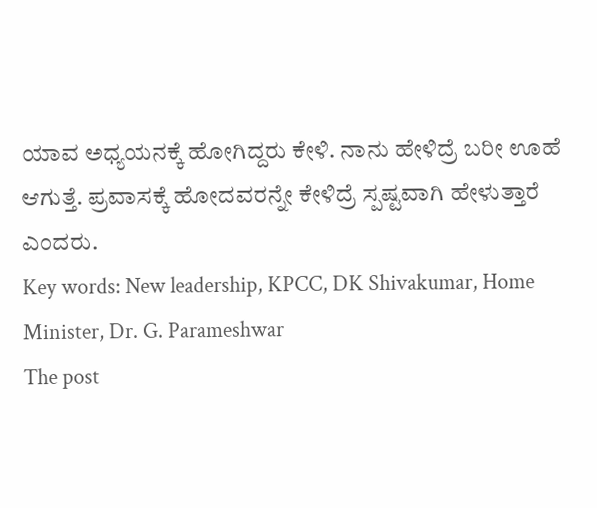ಯಾವ ಅಧ್ಯಯನಕ್ಕೆ ಹೋಗಿದ್ದರು ಕೇಳಿ. ನಾನು ಹೇಳಿದ್ರೆ ಬರೀ ಊಹೆ ಆಗುತ್ತೆ. ಪ್ರವಾಸಕ್ಕೆ ಹೋದವರನ್ನೇ ಕೇಳಿದ್ರೆ ಸ್ಪಷ್ಟವಾಗಿ ಹೇಳುತ್ತಾರೆ ಎಂದರು.
Key words: New leadership, KPCC, DK Shivakumar, Home Minister, Dr. G. Parameshwar
The post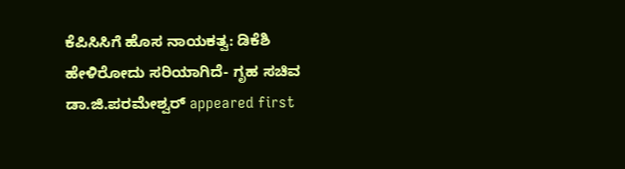ಕೆಪಿಸಿಸಿಗೆ ಹೊಸ ನಾಯಕತ್ವ: ಡಿಕೆಶಿ ಹೇಳಿರೋದು ಸರಿಯಾಗಿದೆ- ಗೃಹ ಸಚಿವ ಡಾ.ಜಿ.ಪರಮೇಶ್ವರ್ appeared first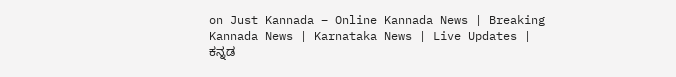on Just Kannada – Online Kannada News | Breaking Kannada News | Karnataka News | Live Updates | ಕನ್ನಡ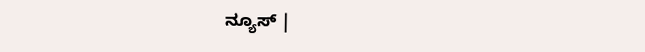ನ್ಯೂಸ್ |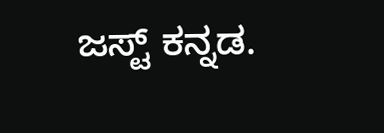ಜಸ್ಟ್ ಕನ್ನಡ.